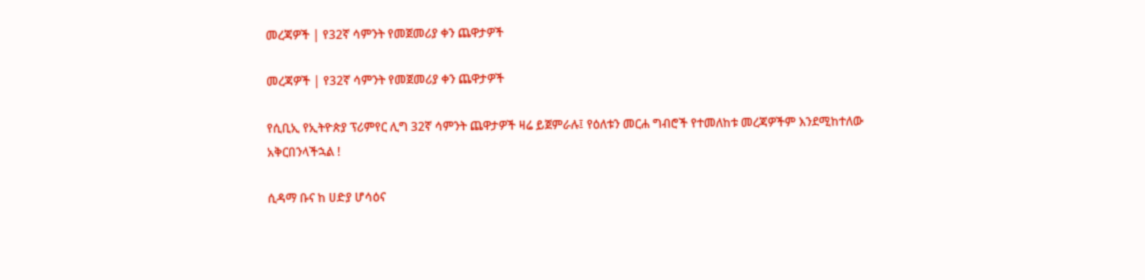መረጃዎች | የ32ኛ ሳምንት የመጀመሪያ ቀን ጨዋታዎች

መረጃዎች | የ32ኛ ሳምንት የመጀመሪያ ቀን ጨዋታዎች

የሲቢኢ የኢትዮጵያ ፕሪምየር ሊግ 32ኛ ሳምንት ጨዋታዎች ዛሬ ይጀምራሉ፤ የዕለቱን መርሐ ግብሮች የተመለከቱ መረጃዎችም እንደሚከተለው አቅርበንላችኋል !

ሲዳማ ቡና ከ ሀድያ ሆሳዕና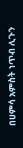በሀምሳ አምስት ነጥብ ሊጉን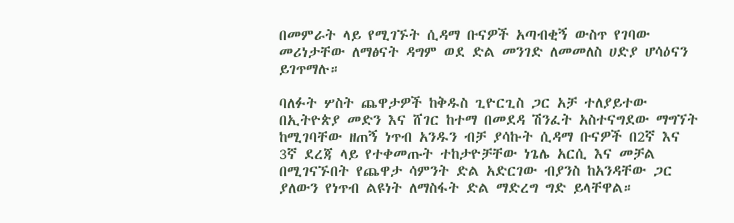በመምራት ላይ የሚገኙት ሲዳማ ቡናዎች አጣብቂኝ ውስጥ የገባው መሪነታቸው ለማፅናት ዳግም ወደ ድል መንገድ ለመመለስ ሀድያ ሆሳዕናን ይገጥማሉ።

ባለፉት ሦስት ጨዋታዎች ከቅዱስ ጊዮርጊስ ጋር አቻ ተለያይተው በኢትዮጵያ መድን እና ሸገር ከተማ በመደዳ ሽንፈት አስተናግደው ማግኘት ከሚገባቸው ዘጠኝ ነጥብ አንዱን ብቻ ያሳኩት ሲዳማ ቡናዎች በ2ኛ እና 3ኛ ደረጃ ላይ የተቀመጡት ተከታዮቻቸው ነጌሌ አርሲ እና መቻል በሚገናኙበት የጨዋታ ሳምንት ድል አድርገው ብያንስ ከአንዳቸው ጋር ያለውን የነጥብ ልዩነት ለማስፋት ድል ማድረግ ግድ ይላቸዋል።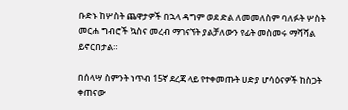ቡድኑ ከሦስት ጨዋታዎች በኋላ ዳግም ወደ ድል ለመመለስም ባለፉት ሦስት መርሐ ግብሮች ኳስና መረብ ማገናኘት ያልቻለውን የፊት መስመሩ ማሻሻል ይኖርበታል።

በሰላሣ ስምንት ነጥብ 15ኛ ደረጃ ላይ የተቀመጡት ሀድያ ሆሳዕናዎች ከስጋት ቀጠናው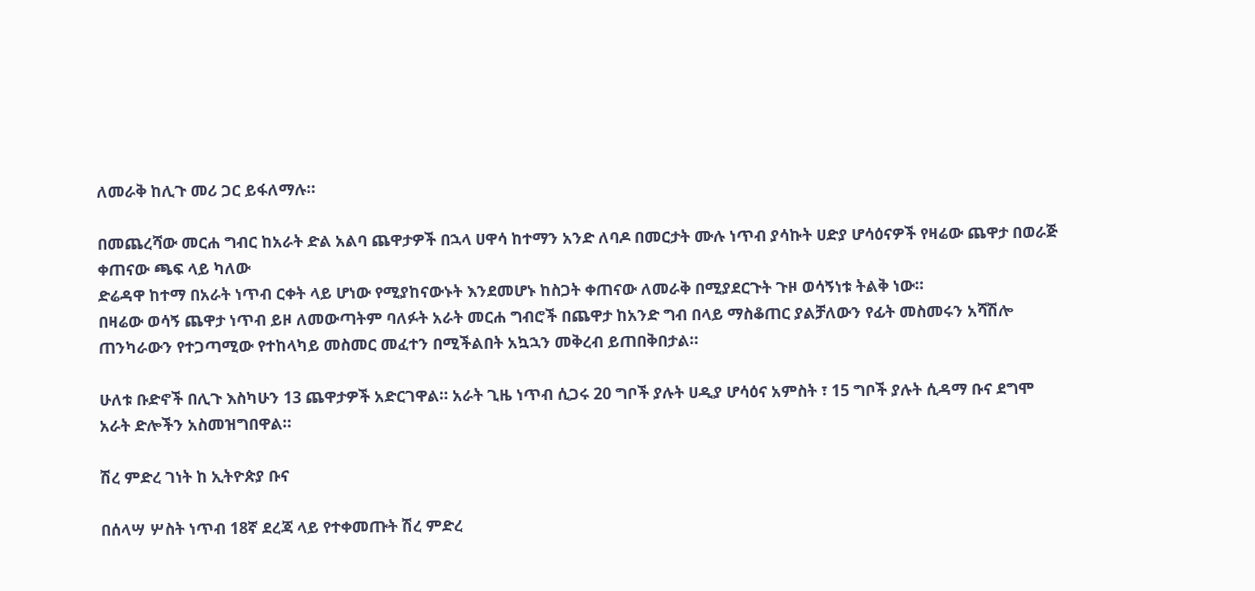ለመራቅ ከሊጉ መሪ ጋር ይፋለማሉ።

በመጨረሻው መርሐ ግብር ከአራት ድል አልባ ጨዋታዎች በኋላ ሀዋሳ ከተማን አንድ ለባዶ በመርታት ሙሉ ነጥብ ያሳኩት ሀድያ ሆሳዕናዎች የዛሬው ጨዋታ በወራጅ ቀጠናው ጫፍ ላይ ካለው
ድሬዳዋ ከተማ በአራት ነጥብ ርቀት ላይ ሆነው የሚያከናውኑት እንደመሆኑ ከስጋት ቀጠናው ለመራቅ በሚያደርጉት ጉዞ ወሳኝነቱ ትልቅ ነው።
በዛሬው ወሳኝ ጨዋታ ነጥብ ይዞ ለመውጣትም ባለፉት አራት መርሐ ግብሮች በጨዋታ ከአንድ ግብ በላይ ማስቆጠር ያልቻለውን የፊት መስመሩን አሻሽሎ ጠንካራውን የተጋጣሚው የተከላካይ መስመር መፈተን በሚችልበት አኳኋን መቅረብ ይጠበቅበታል።

ሁለቱ ቡድኖች በሊጉ እስካሁን 13 ጨዋታዎች አድርገዋል። አራት ጊዜ ነጥብ ሲጋሩ 20 ግቦች ያሉት ሀዲያ ሆሳዕና አምስት ፣ 15 ግቦች ያሉት ሲዳማ ቡና ደግሞ አራት ድሎችን አስመዝግበዋል።

ሽረ ምድረ ገነት ከ ኢትዮጵያ ቡና

በሰላሣ ሦስት ነጥብ 18ኛ ደረጃ ላይ የተቀመጡት ሽረ ምድረ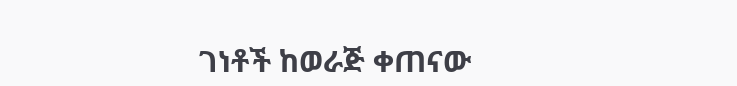ገነቶች ከወራጅ ቀጠናው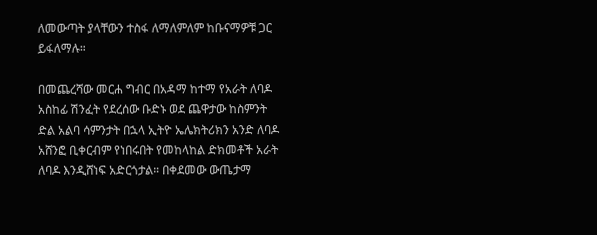ለመውጣት ያላቸውን ተስፋ ለማለምለም ከቡናማዎቹ ጋር ይፋለማሉ።

በመጨረሻው መርሐ ግብር በአዳማ ከተማ የአራት ለባዶ አስከፊ ሽንፈት የደረሰው ቡድኑ ወደ ጨዋታው ከስምንት ድል አልባ ሳምንታት በኋላ ኢትዮ ኤሌክትሪክን አንድ ለባዶ አሸንፎ ቢቀርብም የነበሩበት የመከላከል ድክመቶች አራት ለባዶ እንዲሸነፍ አድርጎታል። በቀደመው ውጤታማ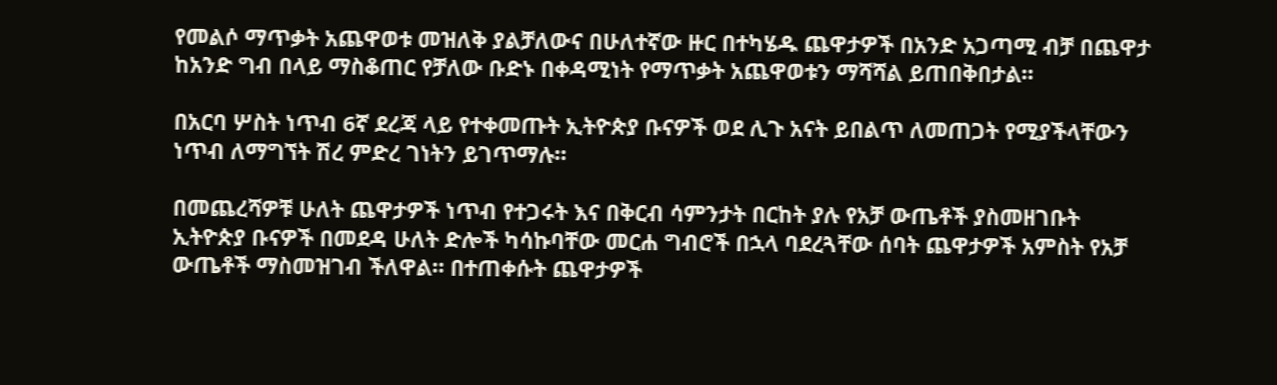የመልሶ ማጥቃት አጨዋወቱ መዝለቅ ያልቻለውና በሁለተኛው ዙር በተካሄዱ ጨዋታዎች በአንድ አጋጣሚ ብቻ በጨዋታ ከአንድ ግብ በላይ ማስቆጠር የቻለው ቡድኑ በቀዳሚነት የማጥቃት አጨዋወቱን ማሻሻል ይጠበቅበታል።

በአርባ ሦስት ነጥብ 6ኛ ደረጃ ላይ የተቀመጡት ኢትዮጵያ ቡናዎች ወደ ሊጉ አናት ይበልጥ ለመጠጋት የሚያችላቸውን ነጥብ ለማግኘት ሽረ ምድረ ገነትን ይገጥማሉ።

በመጨረሻዎቹ ሁለት ጨዋታዎች ነጥብ የተጋሩት እና በቅርብ ሳምንታት በርከት ያሉ የአቻ ውጤቶች ያስመዘገቡት ኢትዮጵያ ቡናዎች በመደዳ ሁለት ድሎች ካሳኩባቸው መርሐ ግብሮች በኋላ ባደረጓቸው ሰባት ጨዋታዎች አምስት የአቻ ውጤቶች ማስመዝገብ ችለዋል። በተጠቀሱት ጨዋታዎች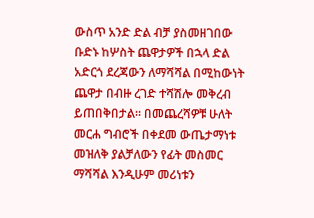ውስጥ አንድ ድል ብቻ ያስመዘገበው ቡድኑ ከሦስት ጨዋታዎች በኋላ ድል አድርጎ ደረጃውን ለማሻሻል በሚከውነት ጨዋታ በብዙ ረገድ ተሻሽሎ መቅረብ ይጠበቅበታል። በመጨረሻዎቹ ሁለት መርሐ ግብሮች በቀደመ ውጤታማነቱ መዝለቅ ያልቻለውን የፊት መስመር ማሻሻል እንዲሁም መሪነቱን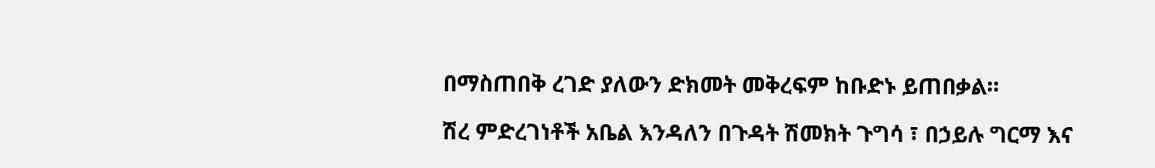በማስጠበቅ ረገድ ያለውን ድክመት መቅረፍም ከቡድኑ ይጠበቃል።

ሽረ ምድረገነቶች አቤል እንዳለን በጉዳት ሽመክት ጉግሳ ፣ በኃይሉ ግርማ እና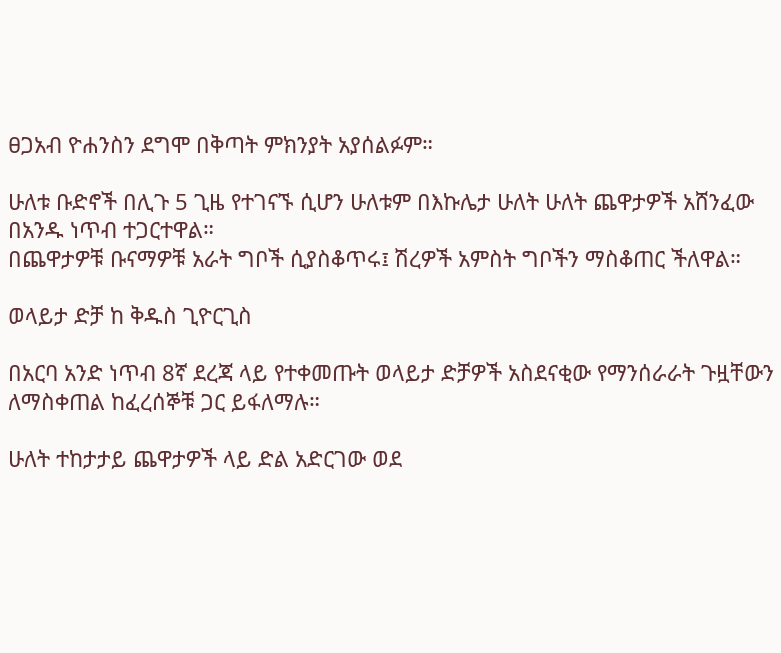ፀጋአብ ዮሐንስን ደግሞ በቅጣት ምክንያት አያሰልፉም።

ሁለቱ ቡድኖች በሊጉ 5 ጊዜ የተገናኙ ሲሆን ሁለቱም በእኩሌታ ሁለት ሁለት ጨዋታዎች አሸንፈው በአንዱ ነጥብ ተጋርተዋል።
በጨዋታዎቹ ቡናማዎቹ አራት ግቦች ሲያስቆጥሩ፤ ሽረዎች አምስት ግቦችን ማስቆጠር ችለዋል።

ወላይታ ድቻ ከ ቅዱስ ጊዮርጊስ

በአርባ አንድ ነጥብ 8ኛ ደረጃ ላይ የተቀመጡት ወላይታ ድቻዎች አስደናቂው የማንሰራራት ጉዟቸውን ለማስቀጠል ከፈረሰኞቹ ጋር ይፋለማሉ።

ሁለት ተከታታይ ጨዋታዎች ላይ ድል አድርገው ወደ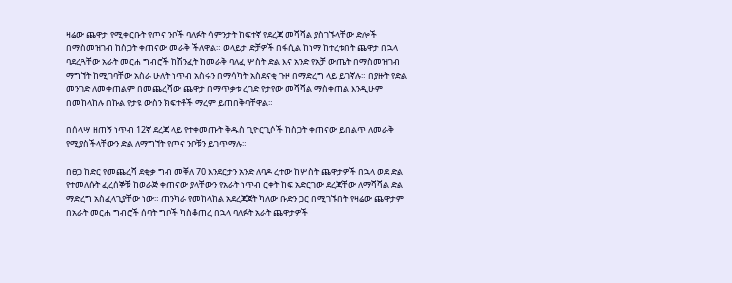ዛሬው ጨዋታ የሚቀርቡት የጦና ንቦች ባለፉት ሳምንታት ከፍተኛ የደረጃ መሻሻል ያስገኙላቸው ድሎች በማስመዝገብ ከስጋት ቀጠናው መራቅ ችለዋል። ወላይታ ድቻዎች በፋሲል ከነማ ከተረቱበት ጨዋታ በኋላ ባደረጓቸው አራት መርሐ ግብሮች ከሽንፈት ከመራቅ ባለፈ ሦስት ድል እና አንድ የአቻ ውጤት በማስመዝገብ ማግኘት ከሚገባቸው አስራ ሁለት ነጥብ አስሩን በማሳካት አስደናቂ ጉዞ በማድረግ ላይ ይገኛሉ። በያዙት የድል መንገድ ለመቀጠልም በመጨረሻው ጨዋታ በማጥቃቱ ረገድ የታየው መሻሻል ማስቀጠል እንዲሁም በመከላከሉ በኩል የታዩ ውስን ክፍተቶች ማረም ይጠበቅባቸዋል።

በሰላሣ ዘጠኝ ነጥብ 12ኛ ደረጃ ላይ የተቀመጡት ቅዱስ ጊዮርጊሶች ከስጋት ቀጠናው ይበልጥ ለመራቅ የሚያስችላቸውን ድል ለማግኘት የጦና ንቦቹን ይገጥማሉ።

በፀጋ ከድር የመጨረሻ ደቂቃ ግብ መቐለ 70 እንደርታን አንድ ለባዶ ረተው ከሦስት ጨዋታዎች በኋላ ወደ ድል የተመለሱት ፈረሰኞቹ ከወራጅ ቀጠናው ያላቸውን የአራት ነጥብ ርቀት ከፍ አድርገው ደረጃቸው ለማሻሻል ድል ማድረግ አስፈላጊያቸው ነው። ጠንካራ የመከላከል አደረጃጀት ካለው ቡድን ጋር በሚገኙበት የዛሬው ጨዋታም በአራት መርሐ ግብሮች ሰባት ግቦች ካስቆጠረ በኋላ ባለፉት አራት ጨዋታዎች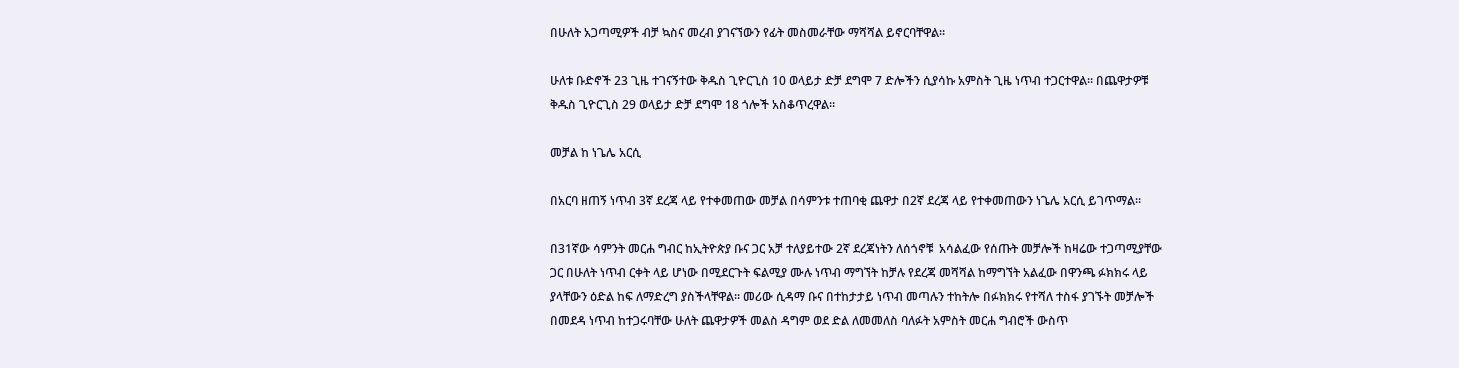በሁለት አጋጣሚዎች ብቻ ኳስና መረብ ያገናኘውን የፊት መስመራቸው ማሻሻል ይኖርባቸዋል።

ሁለቱ ቡድኖች 23 ጊዜ ተገናኝተው ቅዱስ ጊዮርጊስ 10 ወላይታ ድቻ ደግሞ 7 ድሎችን ሲያሳኩ አምስት ጊዜ ነጥብ ተጋርተዋል። በጨዋታዎቹ ቅዱስ ጊዮርጊስ 29 ወላይታ ድቻ ደግሞ 18 ጎሎች አስቆጥረዋል።

መቻል ከ ነጌሌ አርሲ

በአርባ ዘጠኝ ነጥብ 3ኛ ደረጃ ላይ የተቀመጠው መቻል በሳምንቱ ተጠባቂ ጨዋታ በ2ኛ ደረጃ ላይ የተቀመጠውን ነጌሌ አርሲ ይገጥማል።

በ31ኛው ሳምንት መርሐ ግብር ከኢትዮጵያ ቡና ጋር አቻ ተለያይተው 2ኛ ደረጃነትን ለሰጎኖቹ  አሳልፈው የሰጡት መቻሎች ከዛሬው ተጋጣሚያቸው ጋር በሁለት ነጥብ ርቀት ላይ ሆነው በሚደርጉት ፍልሚያ ሙሉ ነጥብ ማግኘት ከቻሉ የደረጃ መሻሻል ከማግኘት አልፈው በዋንጫ ፉክክሩ ላይ ያላቸውን ዕድል ከፍ ለማድረግ ያስችላቸዋል። መሪው ሲዳማ ቡና በተከታታይ ነጥብ መጣሉን ተከትሎ በፉክክሩ የተሻለ ተስፋ ያገኙት መቻሎች በመደዳ ነጥብ ከተጋሩባቸው ሁለት ጨዋታዎች መልስ ዳግም ወደ ድል ለመመለስ ባለፉት አምስት መርሐ ግብሮች ውስጥ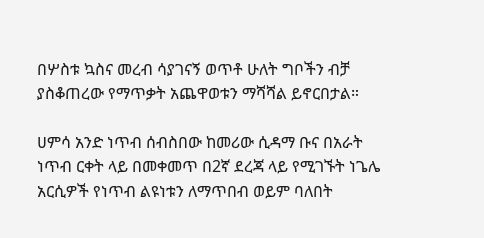በሦስቱ ኳስና መረብ ሳያገናኝ ወጥቶ ሁለት ግቦችን ብቻ ያስቆጠረው የማጥቃት አጨዋወቱን ማሻሻል ይኖርበታል።

ሀምሳ አንድ ነጥብ ሰብስበው ከመሪው ሲዳማ ቡና በአራት ነጥብ ርቀት ላይ በመቀመጥ በ2ኛ ደረጃ ላይ የሚገኙት ነጌሌ አርሲዎች የነጥብ ልዩነቱን ለማጥበብ ወይም ባለበት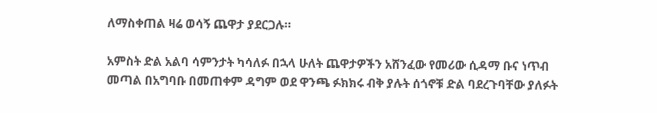ለማስቀጠል ዛሬ ወሳኝ ጨዋታ ያደርጋሉ።

አምስት ድል አልባ ሳምንታት ካሳለፉ በኋላ ሁለት ጨዋታዎችን አሸንፈው የመሪው ሲዳማ ቡና ነጥብ መጣል በአግባቡ በመጠቀም ዳግም ወደ ዋንጫ ፉክክሩ ብቅ ያሉት ሰጎኖቹ ድል ባደረጉባቸው ያለፉት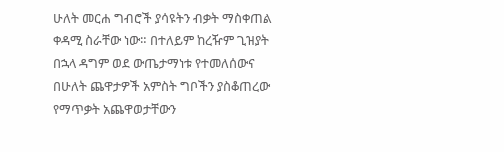ሁለት መርሐ ግብሮች ያሳዩትን ብቃት ማስቀጠል ቀዳሚ ስራቸው ነው። በተለይም ከረዥም ጊዝያት በኋላ ዳግም ወደ ውጤታማነቱ የተመለሰውና በሁለት ጨዋታዎች አምስት ግቦችን ያስቆጠረው የማጥቃት አጨዋወታቸውን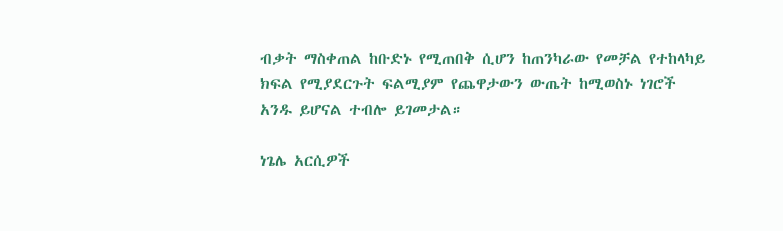ብቃት ማስቀጠል ከቡድኑ የሚጠበቅ ሲሆን ከጠንካራው የመቻል የተከላካይ ክፍል የሚያደርጉት ፍልሚያም የጨዋታውን ውጤት ከሚወስኑ ነገሮች አንዱ ይሆናል ተብሎ ይገመታል።

ነጌሌ አርሲዎች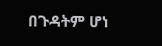በጉዳትም ሆነ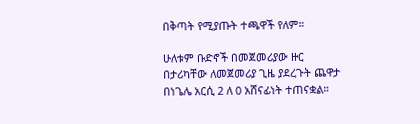በቅጣት የሚያጡት ተጫዋች የለም።

ሁለቱም ቡድኖች በመጀመሪያው ዙር በታሪካቸው ለመጀመሪያ ጊዜ ያደረጉት ጨዋታ በነጌሌ አርሲ 2 ለ 0 አሸናፊነት ተጠናቋል።